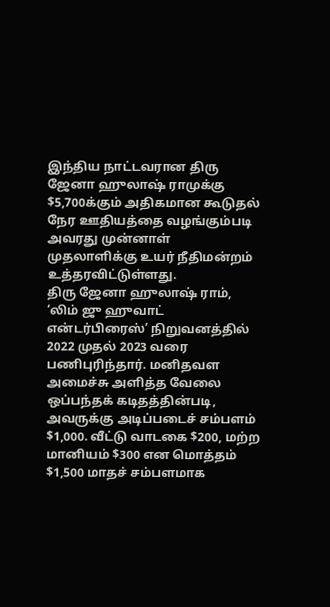இந்திய நாட்டவரான திரு ஜேனா ஹுலாஷ் ராமுக்கு $5,700க்கும் அதிகமான கூடுதல் நேர ஊதியத்தை வழங்கும்படி அவரது முன்னாள் முதலாளிக்கு உயர் நீதிமன்றம் உத்தரவிட்டுள்ளது.
திரு ஜேனா ஹுலாஷ் ராம், ‘லிம் ஜு ஹுவாட் என்டர்பிரைஸ்’ நிறுவனத்தில் 2022 முதல் 2023 வரை பணிபுரிந்தார். மனிதவள அமைச்சு அளித்த வேலை ஒப்பந்தக் கடிதத்தின்படி, அவருக்கு அடிப்படைச் சம்பளம் $1,000. வீட்டு வாடகை $200, மற்ற மானியம் $300 என மொத்தம் $1,500 மாதச் சம்பளமாக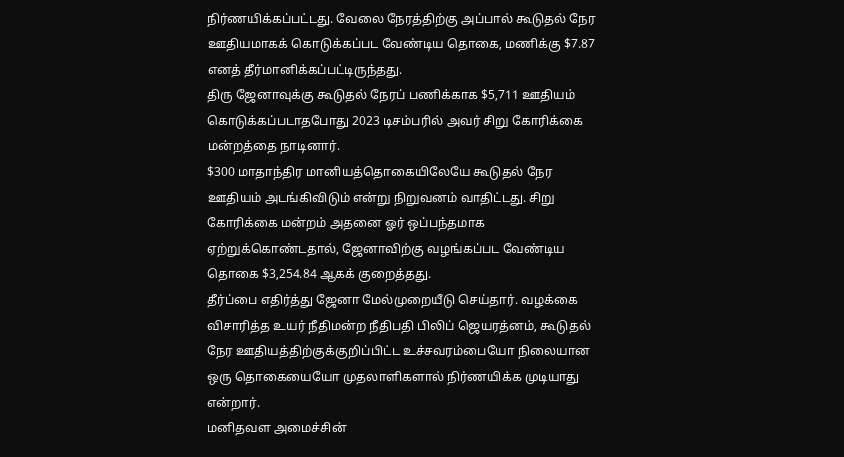நிர்ணயிக்கப்பட்டது. வேலை நேரத்திற்கு அப்பால் கூடுதல் நேர ஊதியமாகக் கொடுக்கப்பட வேண்டிய தொகை, மணிக்கு $7.87 எனத் தீர்மானிக்கப்பட்டிருந்தது.
திரு ஜேனாவுக்கு கூடுதல் நேரப் பணிக்காக $5,711 ஊதியம் கொடுக்கப்படாதபோது 2023 டிசம்பரில் அவர் சிறு கோரிக்கை மன்றத்தை நாடினார்.
$300 மாதாந்திர மானியத்தொகையிலேயே கூடுதல் நேர ஊதியம் அடங்கிவிடும் என்று நிறுவனம் வாதிட்டது. சிறு கோரிக்கை மன்றம் அதனை ஓர் ஒப்பந்தமாக ஏற்றுக்கொண்டதால், ஜேனாவிற்கு வழங்கப்பட வேண்டிய தொகை $3,254.84 ஆகக் குறைத்தது.
தீர்ப்பை எதிர்த்து ஜேனா மேல்முறையீடு செய்தார். வழக்கை விசாரித்த உயர் நீதிமன்ற நீதிபதி பிலிப் ஜெயரத்னம், கூடுதல் நேர ஊதியத்திற்குக்குறிப்பிட்ட உச்சவரம்பையோ நிலையான ஒரு தொகையையோ முதலாளிகளால் நிர்ணயிக்க முடியாது என்றார்.
மனிதவள அமைச்சின்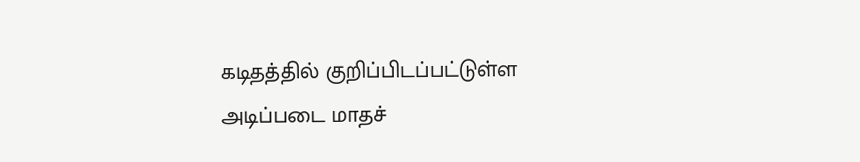கடிதத்தில் குறிப்பிடப்பட்டுள்ள அடிப்படை மாதச்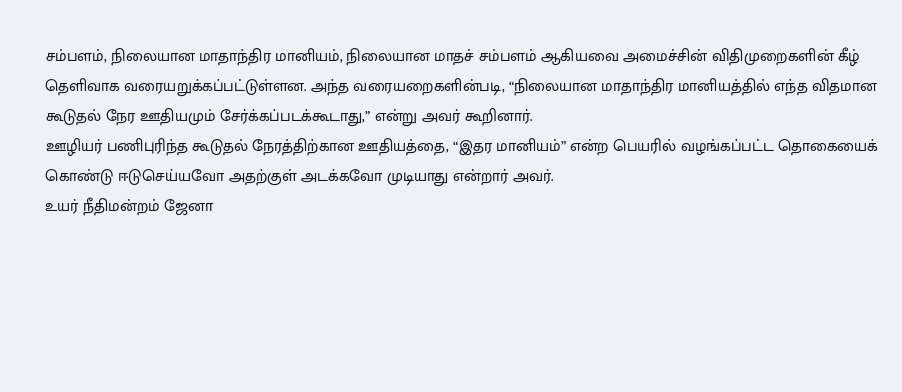சம்பளம், நிலையான மாதாந்திர மானியம், நிலையான மாதச் சம்பளம் ஆகியவை அமைச்சின் விதிமுறைகளின் கீழ் தெளிவாக வரையறுக்கப்பட்டுள்ளன. அந்த வரையறைகளின்படி, “நிலையான மாதாந்திர மானியத்தில் எந்த விதமான கூடுதல் நேர ஊதியமும் சேர்க்கப்படக்கூடாது,” என்று அவர் கூறினார்.
ஊழியர் பணிபுரிந்த கூடுதல் நேரத்திற்கான ஊதியத்தை, “இதர மானியம்” என்ற பெயரில் வழங்கப்பட்ட தொகையைக் கொண்டு ஈடுசெய்யவோ அதற்குள் அடக்கவோ முடியாது என்றார் அவர்.
உயர் நீதிமன்றம் ஜேனா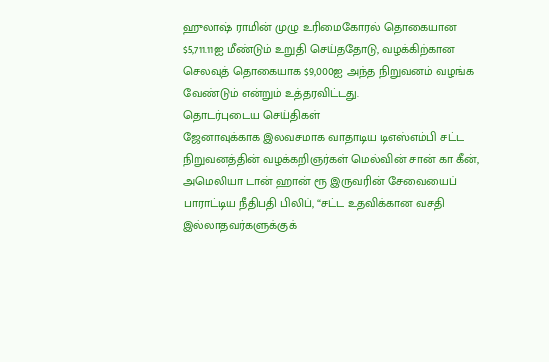ஹுலாஷ் ராமின் முழு உரிமைகோரல் தொகையான $5,711.11ஐ மீண்டும் உறுதி செய்ததோடு, வழக்கிற்கான செலவுத் தொகையாக $9,000ஐ அந்த நிறுவனம் வழங்க வேண்டும் என்றும் உத்தரவிட்டது.
தொடர்புடைய செய்திகள்
ஜேனாவுக்காக இலவசமாக வாதாடிய டிஎஸ்எம்பி சட்ட நிறுவனத்தின் வழக்கறிஞர்கள் மெல்வின் சான் கா கீன், அமெலியா டான் ஹான் ரூ இருவரின் சேவையைப் பாராட்டிய நீதிபதி பிலிப், “சட்ட உதவிக்கான வசதி இல்லாதவர்களுக்குக்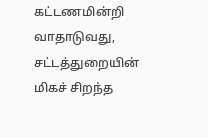கட்டணமின்றி வாதாடுவது, சட்டத்துறையின் மிகச் சிறந்த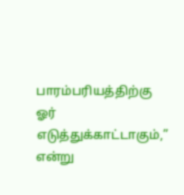பாரம்பரியத்திற்கு ஓர் எடுத்துக்காட்டாகும்,” என்று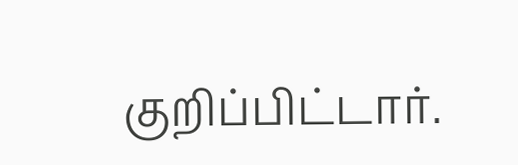குறிப்பிட்டார்.